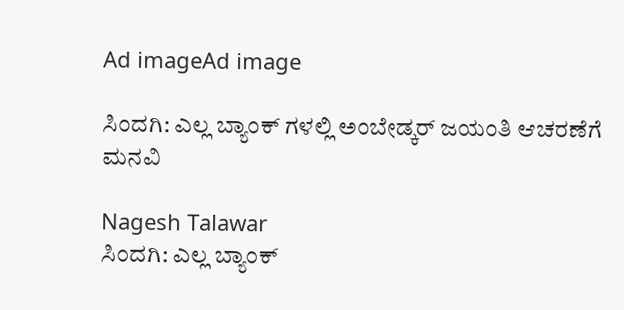Ad imageAd image

ಸಿಂದಗಿ: ಎಲ್ಲ ಬ್ಯಾಂಕ್ ಗಳಲ್ಲಿ ಅಂಬೇಡ್ಕರ್ ಜಯಂತಿ ಆಚರಣೆಗೆ ಮನವಿ

Nagesh Talawar
ಸಿಂದಗಿ: ಎಲ್ಲ ಬ್ಯಾಂಕ್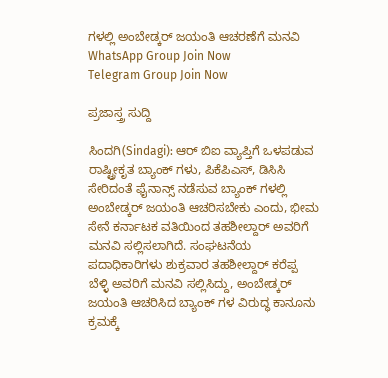ಗಳಲ್ಲಿ ಅಂಬೇಡ್ಕರ್ ಜಯಂತಿ ಆಚರಣೆಗೆ ಮನವಿ
WhatsApp Group Join Now
Telegram Group Join Now

ಪ್ರಜಾಸ್ತ್ರ ಸುದ್ದಿ

ಸಿಂದಗಿ(Sindagi): ಆರ್ ಬಿಐ ವ್ಯಾಪ್ತಿಗೆ ಒಳಪಡುವ ರಾಷ್ಟ್ರೀಕೃತ ಬ್ಯಾಂಕ್ ಗಳು, ಪಿಕೆಪಿಎಸ್, ಡಿಸಿಸಿ ಸೇರಿದಂತೆ ಫೈನಾನ್ಸ್ ನಡೆಸುವ ಬ್ಯಾಂಕ್ ಗಳಲ್ಲಿ ಅಂಬೇಡ್ಕರ್ ಜಯಂತಿ ಆಚರಿಸಬೇಕು ಎಂದು, ಭೀಮ ಸೇನೆ ಕರ್ನಾಟಕ ವತಿಯಿಂದ ತಹಶೀಲ್ದಾರ್ ಅವರಿಗೆ ಮನವಿ ಸಲ್ಲಿಸಲಾಗಿದೆ. ಸಂಘಟನೆಯ ಪದಾಧಿಕಾರಿಗಳು ಶುಕ್ರವಾರ ತಹಶೀಲ್ದಾರ್ ಕರೆಪ್ಪ ಬೆಳ್ಳಿ ಅವರಿಗೆ ಮನವಿ ಸಲ್ಲಿಸಿದ್ದು, ಅಂಬೇಡ್ಕರ್ ಜಯಂತಿ ಆಚರಿಸಿದ ಬ್ಯಾಂಕ್ ಗಳ ವಿರುದ್ಧ ಕಾನೂನು ಕ್ರಮಕ್ಕೆ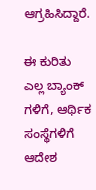ಆಗ್ರಹಿಸಿದ್ದಾರೆ.

ಈ ಕುರಿತು ಎಲ್ಲ ಬ್ಯಾಂಕ್ ಗಳಿಗೆ, ಆರ್ಥಿಕ ಸಂಸ್ಥೆಗಳಿಗೆ ಆದೇಶ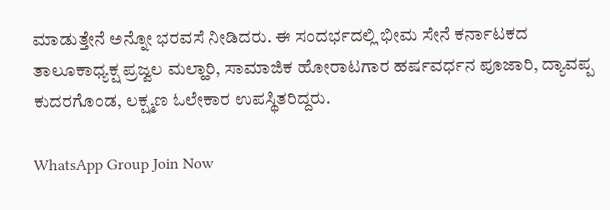ಮಾಡುತ್ತೇನೆ ಅನ್ನೋ ಭರವಸೆ ನೀಡಿದರು. ಈ ಸಂದರ್ಭದಲ್ಲಿ ಭೀಮ ಸೇನೆ ಕರ್ನಾಟಕದ ತಾಲೂಕಾಧ್ಯಕ್ಷ ಪ್ರಜ್ವಲ ಮಲ್ಹಾರಿ, ಸಾಮಾಜಿಕ ಹೋರಾಟಗಾರ ಹರ್ಷವರ್ಧನ ಪೂಜಾರಿ, ದ್ಯಾವಪ್ಪ ಕುದರಗೊಂಡ, ಲಕ್ಷ್ಮಣ ಓಲೇಕಾರ ಉಪಸ್ಥಿತರಿದ್ದರು.

WhatsApp Group Join Now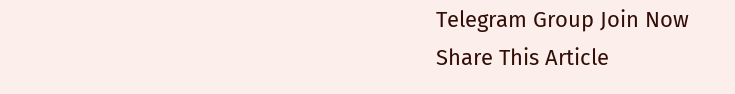Telegram Group Join Now
Share This Article